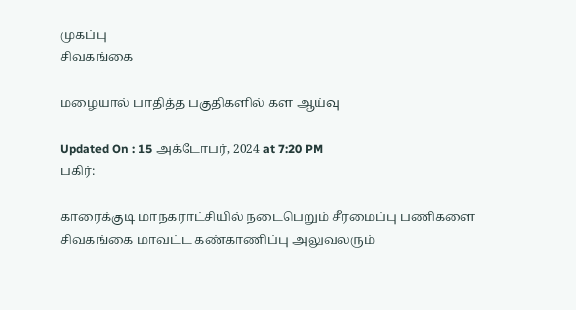முகப்பு
சிவகங்கை

மழையால் பாதித்த பகுதிகளில் கள ஆய்வு

Updated On : 15 அக்டோபர், 2024 at 7:20 PM
பகிர்:

காரைக்குடி மாநகராட்சியில் நடைபெறும் சீரமைப்பு பணிகளை சிவகங்கை மாவட்ட கண்காணிப்பு அலுவலரும்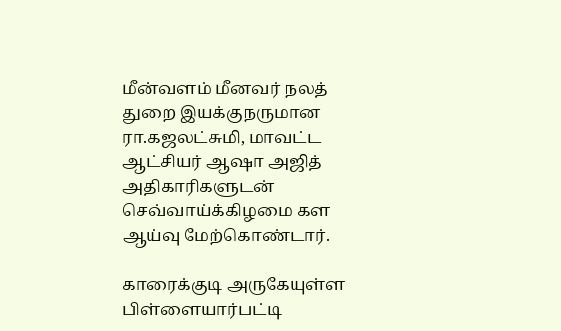மீன்வளம் மீனவர் நலத் துறை இயக்குநருமான ரா.கஜலட்சுமி, மாவட்ட ஆட்சியர் ஆஷா அஜித் அதிகாரிகளுடன் செவ்வாய்க்கிழமை கள ஆய்வு மேற்கொண்டார்.

காரைக்குடி அருகேயுள்ள பிள்ளையார்பட்டி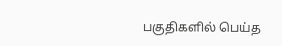பகுதிகளில் பெய்த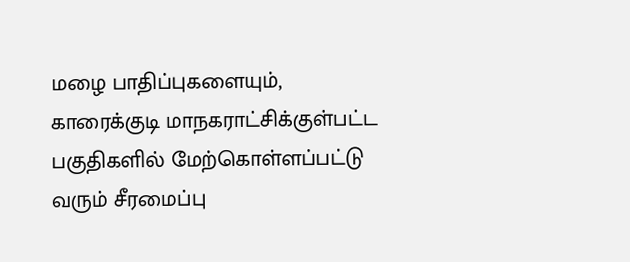மழை பாதிப்புகளையும், காரைக்குடி மாநகராட்சிக்குள்பட்ட பகுதிகளில் மேற்கொள்ளப்பட்டு வரும் சீரமைப்பு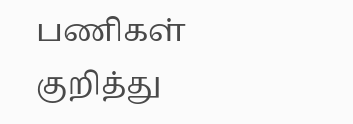பணிகள் குறித்து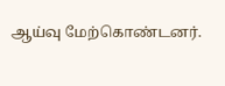ஆய்வு மேற்கொண்டனர்.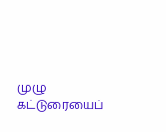முழு கட்டுரையைப்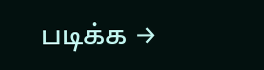படிக்க →